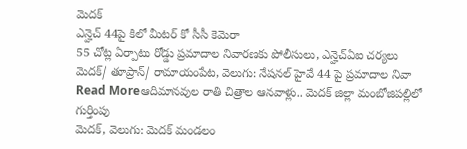మెదక్
ఎన్హెచ్ 44పై కిలో మీటర్ కో సీసీ కెమెరా
55 చోట్ల ఏర్పాటు రోడ్డు ప్రమాదాల నివారణకు పోలీసులు, ఎన్హెచ్ఏఐ చర్యలు మెదక్/ తూప్రాన్/ రామాయంపేట, వెలుగు: నేషనల్ హైవే 44 పై ప్రమాదాల నివా
Read Moreఆదిమానవుల రాతి చిత్రాల ఆనవాళ్లు.. మెదక్ జిల్లా మంబోజిపల్లిలో గుర్తింపు
మెదక్, వెలుగు: మెదక్ మండలం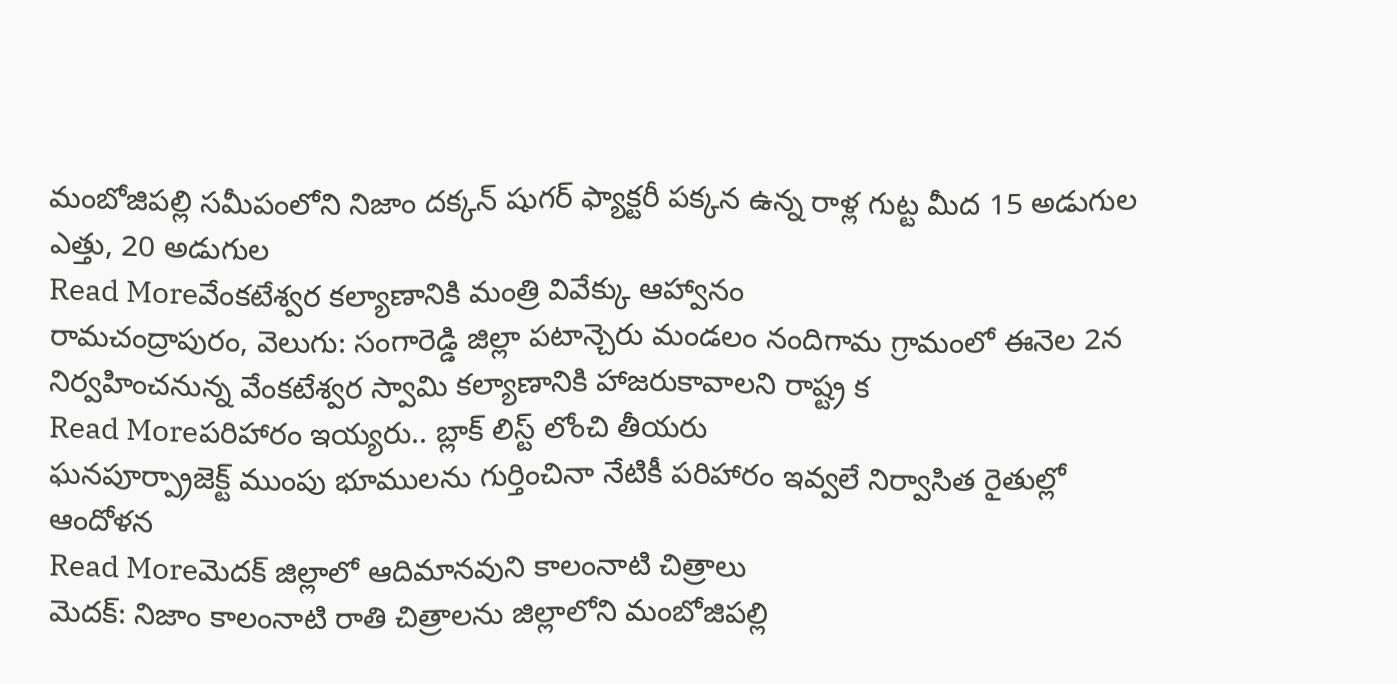మంబోజిపల్లి సమీపంలోని నిజాం దక్కన్ షుగర్ ఫ్యాక్టరీ పక్కన ఉన్న రాళ్ల గుట్ట మీద 15 అడుగుల ఎత్తు, 20 అడుగుల
Read Moreవేంకటేశ్వర కల్యాణానికి మంత్రి వివేక్కు ఆహ్వానం
రామచంద్రాపురం, వెలుగు: సంగారెడ్డి జిల్లా పటాన్చెరు మండలం నందిగామ గ్రామంలో ఈనెల 2న నిర్వహించనున్న వేంకటేశ్వర స్వామి కల్యాణానికి హాజరుకావాలని రాష్ట్ర క
Read Moreపరిహారం ఇయ్యరు.. బ్లాక్ లిస్ట్ లోంచి తీయరు
ఘనపూర్ప్రాజెక్ట్ ముంపు భూములను గుర్తించినా నేటికీ పరిహారం ఇవ్వలే నిర్వాసిత రైతుల్లో ఆందోళన
Read Moreమెదక్ జిల్లాలో ఆదిమానవుని కాలంనాటి చిత్రాలు
మెదక్: నిజాం కాలంనాటి రాతి చిత్రాలను జిల్లాలోని మంబోజిపల్లి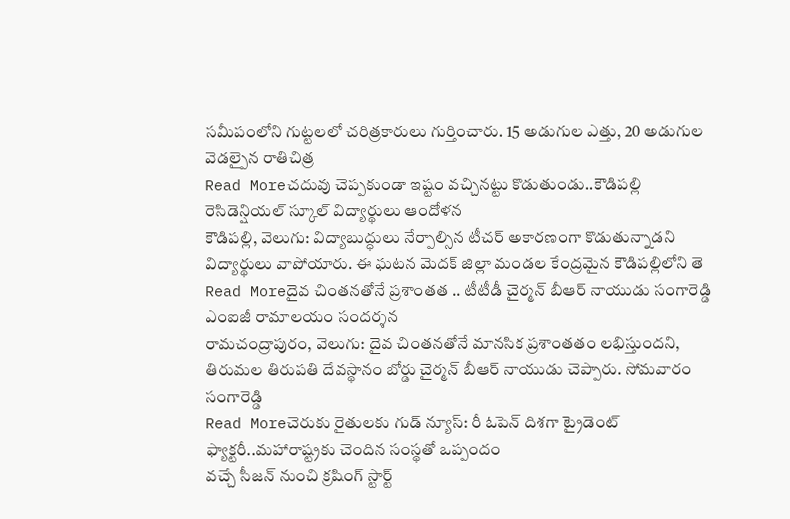సమీపంలోని గుట్టలలో చరిత్రకారులు గుర్తించారు. 15 అడుగుల ఎత్తు, 20 అడుగుల వెడల్పైన రాతిచిత్ర
Read Moreచదువు చెప్పకుండా ఇష్టం వచ్చినట్టు కొడుతుండు..కౌడిపల్లి రెసిడెన్షియల్ స్కూల్ విద్యార్థులు ఆందోళన
కౌడిపల్లి, వెలుగు: విద్యాబుద్ధులు నేర్పాల్సిన టీచర్ అకారణంగా కొడుతున్నాడని విద్యార్థులు వాపోయారు. ఈ ఘటన మెదక్ జిల్లా మండల కేంద్రమైన కౌడిపల్లిలోని తె
Read Moreదైవ చింతనతోనే ప్రశాంతత .. టీటీడీ చైర్మన్ బీఆర్ నాయుడు సంగారెడ్డి ఎంఐజీ రామాలయం సందర్శన
రామచంద్రాపురం, వెలుగు: దైవ చింతనతోనే మానసిక ప్రశాంతతం లభిస్తుందని, తిరుమల తిరుపతి దేవస్థానం బోర్డు చైర్మన్ బీఆర్ నాయుడు చెప్పారు. సోమవారం సంగారెడ్డి
Read Moreచెరుకు రైతులకు గుడ్ న్యూస్: రీ ఓపెన్ దిశగా ట్రైడెంట్ ఫ్యాక్టరీ..మహారాష్ట్రకు చెందిన సంస్థతో ఒప్పందం
వచ్చే సీజన్ నుంచి క్రషింగ్ స్టార్ట్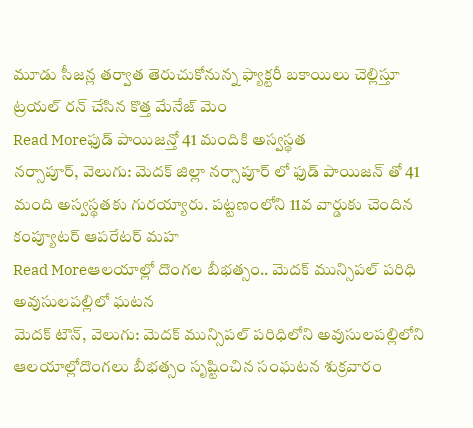మూడు సీజన్ల తర్వాత తెరుచుకోనున్న ఫ్యాక్టరీ బకాయిలు చెల్లిస్తూ ట్రయల్ రన్ చేసిన కొత్త మేనేజ్ మెం
Read Moreఫుడ్ పాయిజన్తో 41 మందికి అస్వస్థత
నర్సాపూర్, వెలుగు: మెదక్ జిల్లా నర్సాపూర్ లో ఫుడ్ పాయిజన్ తో 41 మంది అస్వస్థతకు గురయ్యారు. పట్టణంలోని 11వ వార్డుకు చెందిన కంప్యూటర్ ఆపరేటర్ మహ
Read Moreఆలయాల్లో దొంగల బీభత్సం.. మెదక్ మున్సిపల్ పరిధి అవుసులపల్లిలో ఘటన
మెదక్ టౌన్, వెలుగు: మెదక్ మున్సిపల్ పరిధిలోని అవుసులపల్లిలోని ఆలయాల్లోదొంగలు బీభత్సం సృష్టించిన సంఘటన శుక్రవారం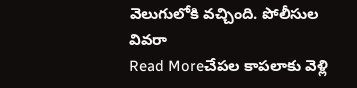వెలుగులోకి వచ్చింది. పోలీసుల వివరా
Read Moreచేపల కాపలాకు వెళ్లి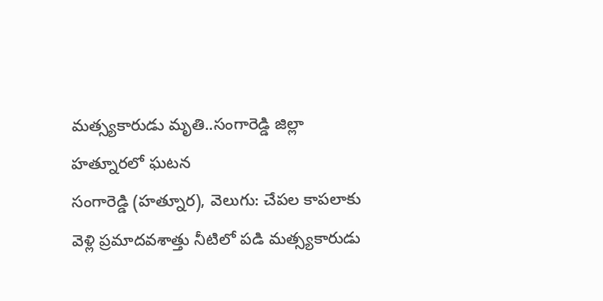మత్స్యకారుడు మృతి..సంగారెడ్డి జిల్లా హత్నూరలో ఘటన
సంగారెడ్డి (హత్నూర), వెలుగు: చేపల కాపలాకు వెళ్లి ప్రమాదవశాత్తు నీటిలో పడి మత్స్యకారుడు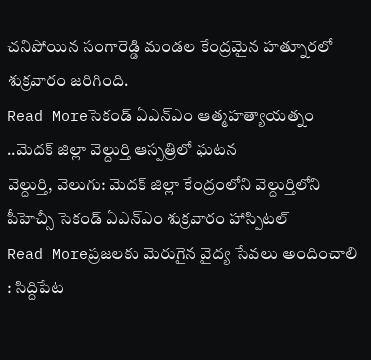చనిపోయిన సంగారెడ్డి మండల కేంద్రమైన హత్నూరలో శుక్రవారం జరిగింది.
Read Moreసెకండ్ ఏఎన్ఎం ఆత్మహత్యాయత్నం ..మెదక్ జిల్లా వెల్దుర్తి ఆస్పత్రిలో ఘటన
వెల్దుర్తి, వెలుగు: మెదక్ జిల్లా కేంద్రంలోని వెల్దుర్తిలోని పీహెచ్సీ సెకండ్ ఏఎన్ఎం శుక్రవారం హాస్పిటల్
Read Moreప్రజలకు మెరుగైన వైద్య సేవలు అందించాలి : సిద్దిపేట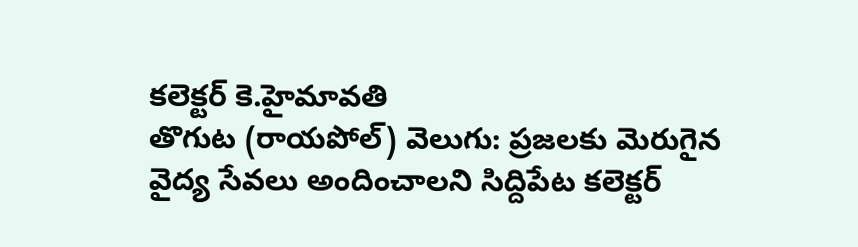కలెక్టర్ కె.హైమావతి
తొగుట (రాయపోల్) వెలుగు: ప్రజలకు మెరుగైన వైద్య సేవలు అందించాలని సిద్దిపేట కలెక్టర్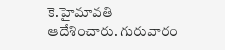కె.హైమావతి ఆదేశించారు. గురువారం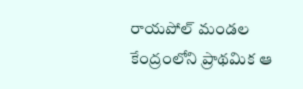రాయపోల్ మండల కేంద్రంలోని ప్రాథమిక ఆ